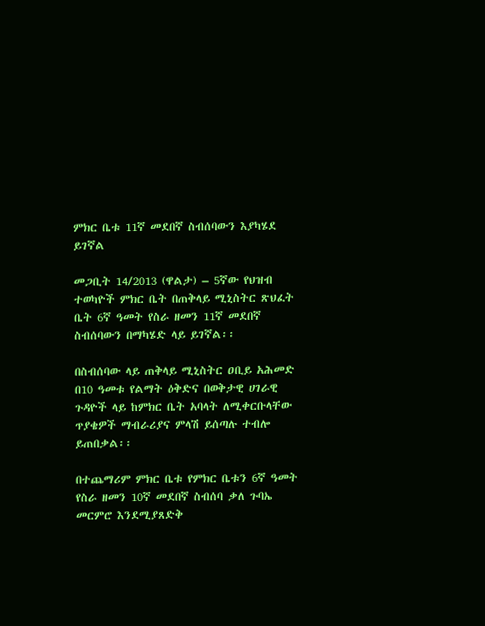ምክር ቤቱ 11ኛ መደበኛ ስብሰባውን እያካሄደ ይገኛል

መጋቢት 14/2013 (ዋልታ) – 5ኛው የህዝብ ተወካዮች ምክር ቤት በጠቅላይ ሚኒስትር ጽህፈት ቤት 6ኛ ዓመት የስራ ዘመን 11ኛ መደበኛ ስብሰባውን በማካሄድ ላይ ይገኛል፡፡

በስብሰባው ላይ ጠቅላይ ሚኒስትር ዐቢይ አሕመድ በ10 ዓመቱ የልማት ዕቅድና በወቅታዊ ሀገራዊ ጉዳዮች ላይ ከምክር ቤት አባላት ለሚቀርቡላቸው ጥያቄዎች ማብራሪያና ምላሽ ይሰጣሉ ተብሎ ይጠበቃል፡፡

በተጨማሪም ምክር ቤቱ የምክር ቤቱን 6ኛ ዓመት የስራ ዘመን 10ኛ መደበኛ ስብሰባ ቃለ ጉባኤ መርምሮ እንደሚያጸድቅ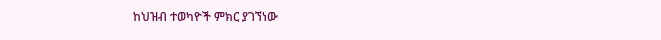ከህዝብ ተወካዮች ምክር ያገኘነው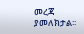መረጃ ያመለክታል፡፡